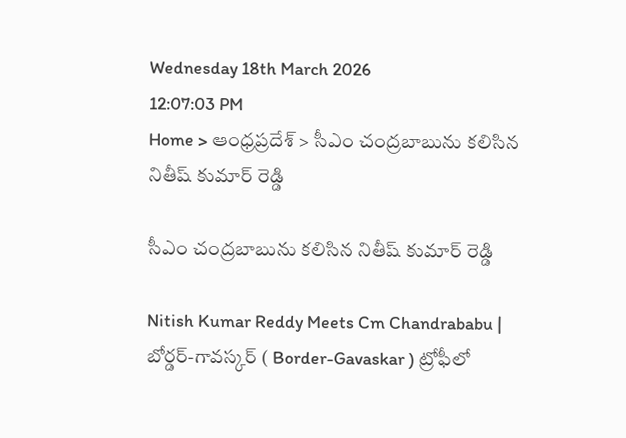Wednesday 18th March 2026
12:07:03 PM
Home > ఆంధ్రప్రదేశ్ > సీఎం చంద్రబాబును కలిసిన నితీష్ కుమార్ రెడ్డి

సీఎం చంద్రబాబును కలిసిన నితీష్ కుమార్ రెడ్డి

Nitish Kumar Reddy Meets Cm Chandrababu | బోర్డర్-గావస్కర్ ( Border-Gavaskar ) ట్రోఫీలో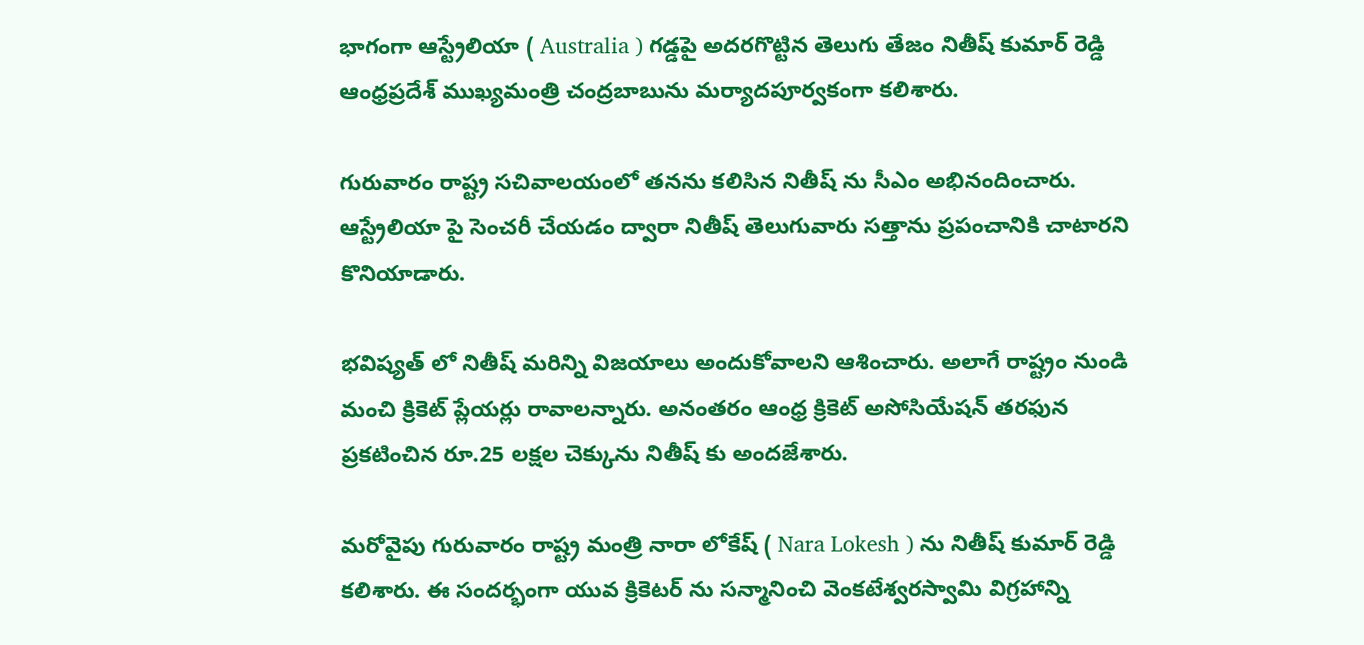భాగంగా ఆస్ట్రేలియా ( Australia ) గడ్డపై అదరగొట్టిన తెలుగు తేజం నితీష్ కుమార్ రెడ్డి ఆంధ్రప్రదేశ్ ముఖ్యమంత్రి చంద్రబాబును మర్యాదపూర్వకంగా కలిశారు.

గురువారం రాష్ట్ర సచివాలయంలో తనను కలిసిన నితీష్ ను సీఎం అభినందించారు. ఆస్ట్రేలియా పై సెంచరీ చేయడం ద్వారా నితీష్ తెలుగువారు సత్తాను ప్రపంచానికి చాటారని కొనియాడారు.

భవిష్యత్ లో నితీష్ మరిన్ని విజయాలు అందుకోవాలని ఆశించారు. అలాగే రాష్ట్రం నుండి మంచి క్రికెట్ ప్లేయర్లు రావాలన్నారు. అనంతరం ఆంధ్ర క్రికెట్ అసోసియేషన్ తరఫున ప్రకటించిన రూ.25 లక్షల చెక్కును నితీష్ కు అందజేశారు.

మరోవైపు గురువారం రాష్ట్ర మంత్రి నారా లోకేష్ ( Nara Lokesh ) ను నితీష్ కుమార్ రెడ్డి కలిశారు. ఈ సందర్భంగా యువ క్రికెటర్ ను సన్మానించి వెంకటేశ్వరస్వామి విగ్రహాన్ని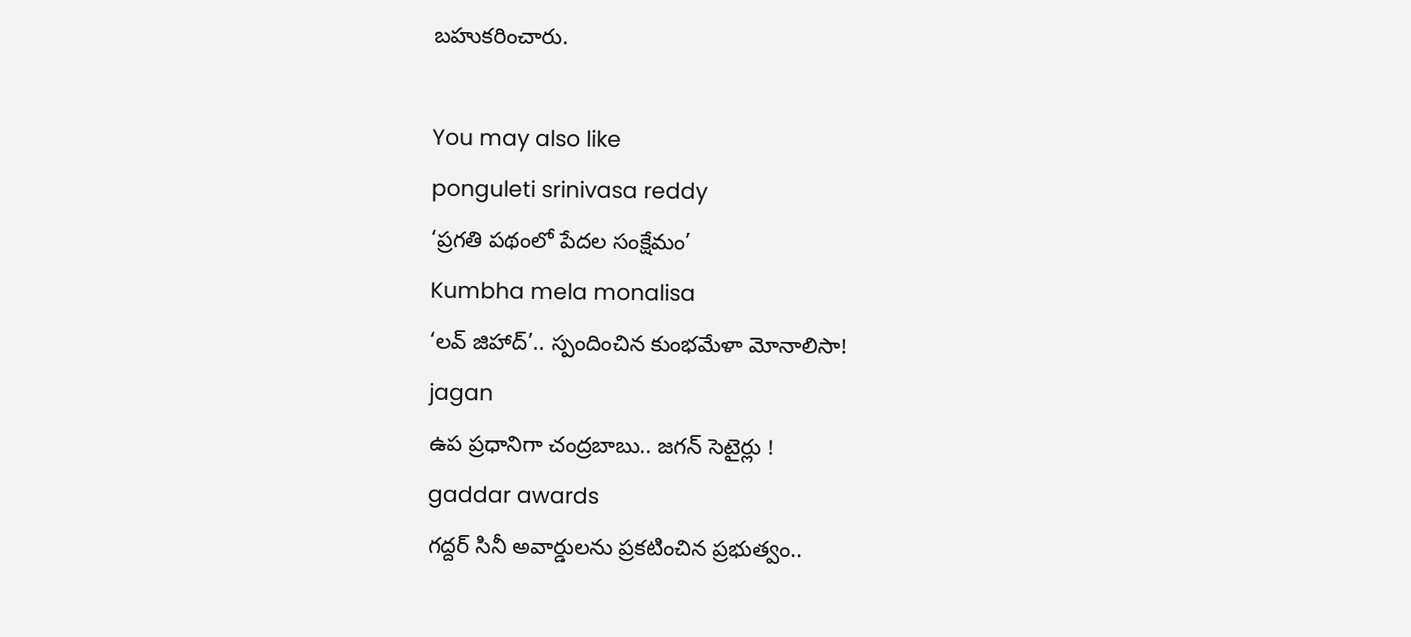బహుకరించారు.

You may also like
ponguleti srinivasa reddy
‘ప్రగతి పథంలో పేదల సంక్షేమం’
Kumbha mela monalisa
‘లవ్ జిహాద్’.. స్పందించిన కుంభమేళా మోనాలిసా!
jagan
ఉప ప్రధానిగా చంద్రబాబు.. జగన్ సెటైర్లు !
gaddar awards
గద్దర్ సినీ అవార్డులను ప్రకటించిన ప్రభుత్వం..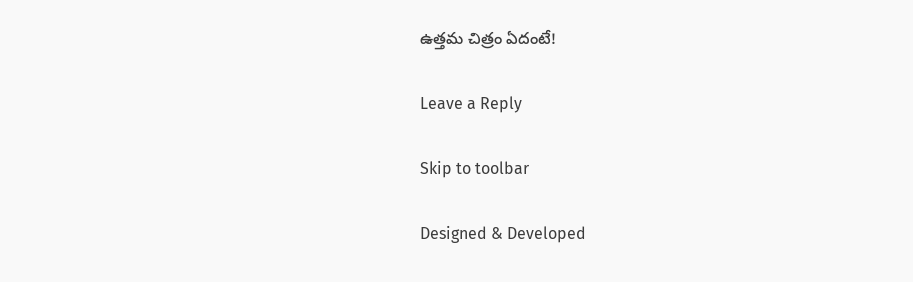ఉత్తమ చిత్రం ఏదంటే!

Leave a Reply

Skip to toolbar

Designed & Developed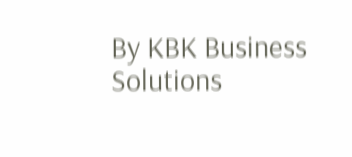By KBK Business Solutions